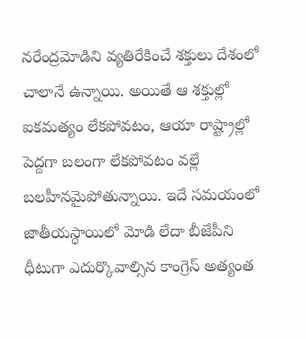నరేంద్రమోడిని వ్యతిరేకించే శక్తులు దేశంలో చాలానే ఉన్నాయి. అయితే ఆ శక్తుల్లో ఐకమత్యం లేకపోవటం, ఆయా రాష్ట్రాల్లో పెద్దగా బలంగా లేకపోవటం వల్లే బలహీనమైపోతున్నాయి. ఇదే సమయంలో జాతీయస్ధాయిలో మోడి లేదా బీజేపీని ధీటుగా ఎదుర్కొవాల్సిన కాంగ్రెస్ అత్యంత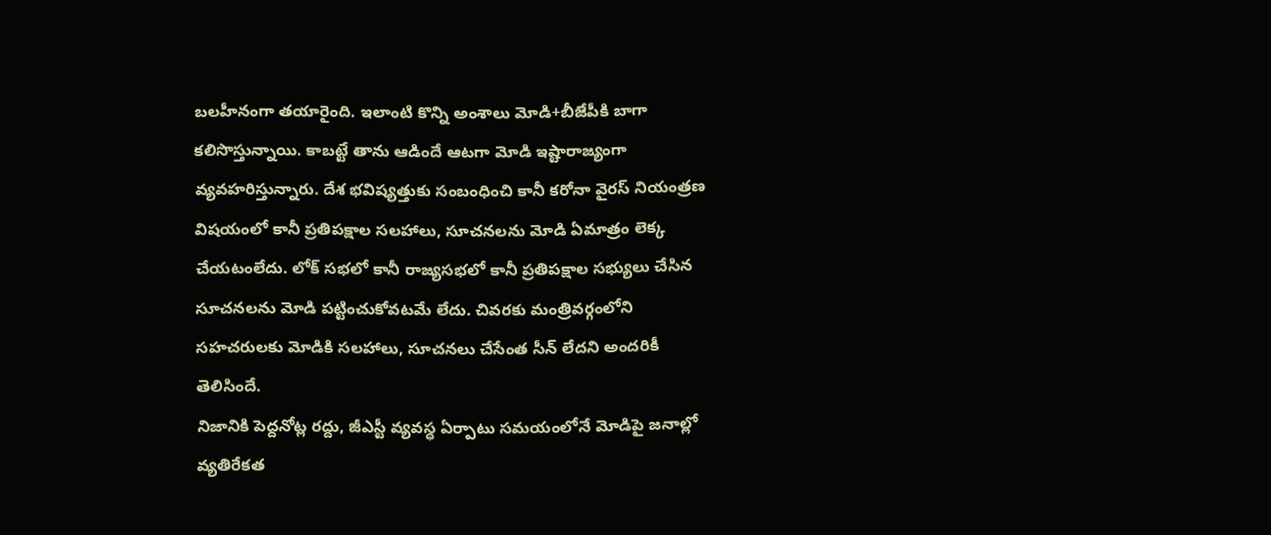బలహీనంగా తయారైంది. ఇలాంటి కొన్ని అంశాలు మోడి+బీజేపీకి బాగా కలిసొస్తున్నాయి. కాబట్టే తాను ఆడిందే ఆటగా మోడి ఇష్టారాజ్యంగా వ్యవహరిస్తున్నారు. దేశ భవిష్యత్తుకు సంబంధించి కానీ కరోనా వైరస్ నియంత్రణ విషయంలో కానీ ప్రతిపక్షాల సలహాలు, సూచనలను మోడి ఏమాత్రం లెక్క చేయటంలేదు. లోక్ సభలో కానీ రాజ్యసభలో కానీ ప్రతిపక్షాల సభ్యులు చేసిన సూచనలను మోడి పట్టించుకోవటమే లేదు. చివరకు మంత్రివర్గంలోని సహచరులకు మోడికి సలహాలు, సూచనలు చేసేంత సీన్ లేదని అందరికీ తెలిసిందే.
నిజానికి పెద్దనోట్ల రద్దు, జీఎస్టీ వ్యవస్ధ ఏర్పాటు సమయంలోనే మోడిపై జనాల్లో వ్యతిరేకత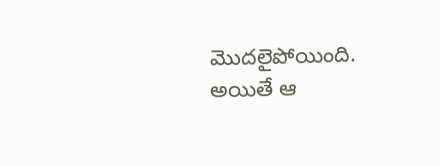మొదలైపోయింది. అయితే ఆ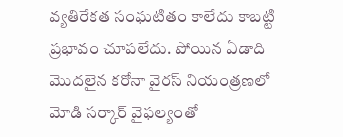వ్యతిరేకత సంఘటితం కాలేదు కాబట్టి ప్రభావం చూపలేదు. పోయిన ఏడాది మొదలైన కరోనా వైరస్ నియంత్రణలో మోడి సర్కార్ వైఫల్యంతో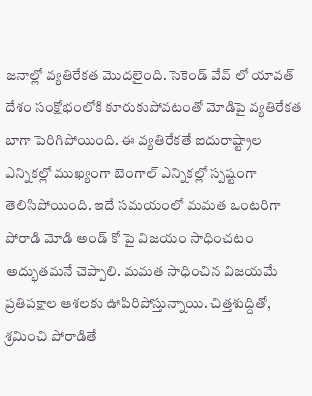జనాల్లో వ్యతిరేకత మొదలైంది. సెకెండ్ వేవ్ లో యావత్ దేశం సంక్షోభంలోకి కూరుకుపోవటంతో మోడిపై వ్యతిరేకత బాగా పెరిగిపోయింది. ఈ వ్యతిరేకతే ఐదురాష్ట్రాల ఎన్నికల్లో ముఖ్యంగా బెంగాల్ ఎన్నికల్లో స్పష్టంగా తెలిసిపోయింది. ఇదే సమయంలో మమత ఒంటరిగా పోరాడి మోడి అండ్ కో పై విజయం సాధించటం అద్భుతమనే చెప్పాలి. మమత సాధించిన విజయమే ప్రతిపక్షాల ఆశలకు ఊపిరిపోస్తున్నాయి. చిత్తశుద్దితో, శ్రమించి పోరాడితే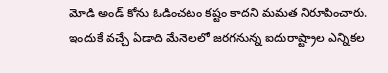మోడి అండ్ కోను ఓడించటం కష్టం కాదని మమత నిరూపించారు.
ఇందుకే వచ్చే ఏడాది మేనెలలో జరగనున్న ఐదురాష్ట్రాల ఎన్నికల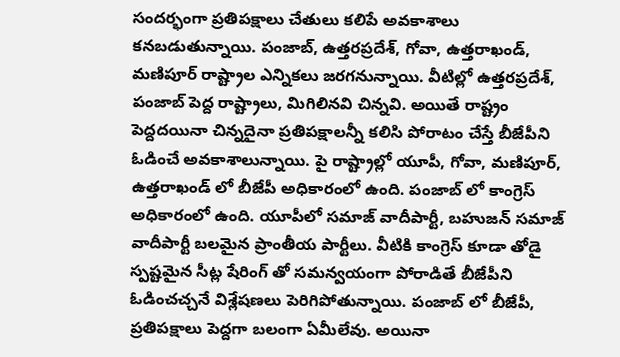సందర్భంగా ప్రతిపక్షాలు చేతులు కలిపే అవకాశాలు కనబడుతున్నాయి. పంజాబ్, ఉత్తరప్రదేశ్, గోవా, ఉత్తరాఖండ్, మణిపూర్ రాష్ట్రాల ఎన్నికలు జరగనున్నాయి. వీటిల్లో ఉత్తరప్రదేశ్, పంజాబ్ పెద్ద రాష్ట్రాలు, మిగిలినవి చిన్నవి. అయితే రాష్ట్రం పెద్దదయినా చిన్నదైనా ప్రతిపక్షాలన్నీ కలిసి పోరాటం చేస్తే బీజేపీని ఓడించే అవకాశాలున్నాయి. పై రాష్ట్రాల్లో యూపీ, గోవా, మణిపూర్, ఉత్తరాఖండ్ లో బీజేపీ అధికారంలో ఉంది. పంజాబ్ లో కాంగ్రెస్ అధికారంలో ఉంది. యూపీలో సమాజ్ వాదీపార్టీ, బహుజన్ సమాజ్ వాదీపార్టీ బలమైన ప్రాంతీయ పార్టీలు. వీటికి కాంగ్రెస్ కూడా తోడై స్పష్టమైన సీట్ల షేరింగ్ తో సమన్వయంగా పోరాడితే బీజేపీని ఓడించచ్చనే విశ్లేషణలు పెరిగిపోతున్నాయి. పంజాబ్ లో బీజేపీ, ప్రతిపక్షాలు పెద్దగా బలంగా ఏమీలేవు. అయినా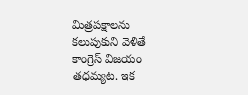మిత్రపక్షాలను కలుపుకుని వెళితే కాంగ్రెస్ విజయం తధమ్యట. ఇక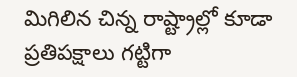మిగిలిన చిన్న రాష్ట్రాల్లో కూడా ప్రతిపక్షాలు గట్టిగా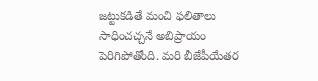జట్టుకడితే మంచి ఫలితాలు సాధించచ్చనే అబిప్రాయం పెరిగిపోతోంది. మరి బీజేపీయేతర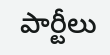పార్టీలు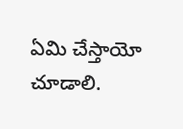ఏమి చేస్తాయో చూడాలి.